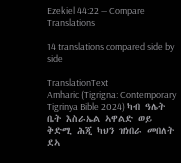Ezekiel 44:22 — Compare Translations

14 translations compared side by side

TranslationText
Amharic (Tigrigna: Contemporary Tigrinya Bible 2024) ካብ ዓሌት ቤት እስራኤል ኣዋልድ ወይ ቅድሚ ሕጂ ካህን ዝነበራ መበለት ደኣ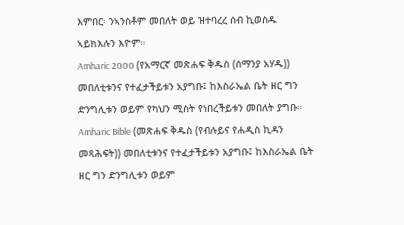እምበር፡ ንኣንስቶም መበለት ወይ ዝተባረረ ሰብ ኪወስዱ ኣይክእሉን እዮም።
Amharic 2000 (የአማርኛ መጽሐፍ ቅዱስ (ሰማንያ አሃዱ)) መበለቲቱንና የተፈታችይቱን አያግቡ፤ ከእስራኤል ቤት ዘር ግን ድንግሊቱን ወይም የካህን ሚስት የነበረችይቱን መበለት ያግቡ።
Amharic Bible (መጽሐፍ ቅዱስ (የብሉይና የሐዲስ ኪዳን መጻሕፍት)) መበለቲቱንና የተፈታችይቱን አያግቡ፤ ከእስራኤል ቤት ዘር ግን ድንግሊቱን ወይም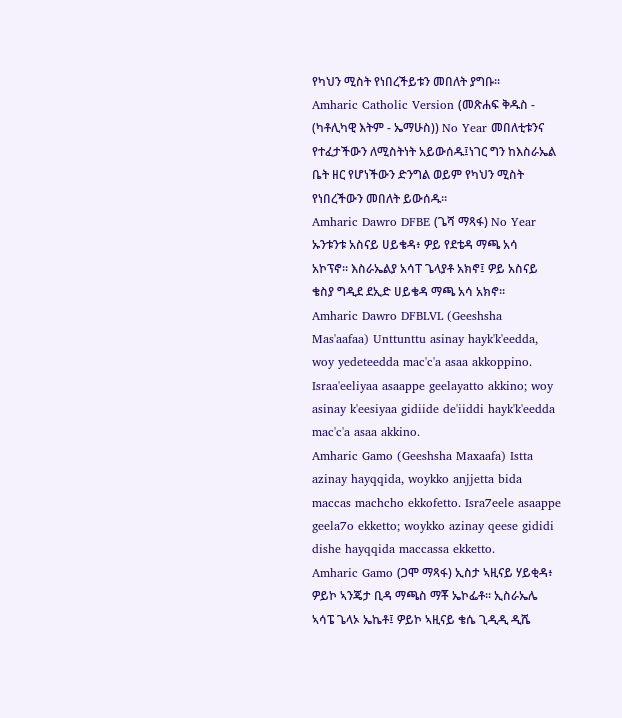የካህን ሚስት የነበረችይቱን መበለት ያግቡ።
Amharic Catholic Version (መጽሐፍ ቅዱስ - (ካቶሊካዊ እትም - ኤማሁስ)) No Year መበለቲቱንና የተፈታችውን ለሚስትነት አይውሰዱ፤ነገር ግን ከእስራኤል ቤት ዘር የሆነችውን ድንግል ወይም የካህን ሚስት የነበረችውን መበለት ይውሰዱ።
Amharic Dawro DFBE (ጌሻ ማጻፋ) No Year ኡንቱንቱ አስናይ ሀይቄዳ፥ ዎይ የደቴዳ ማጫ አሳ አኮፕኖ። እስራኤልያ አሳፐ ጌላያቶ አክኖ፤ ዎይ አስናይ ቄስያ ግዲደ ደኢድ ሀይቄዳ ማጫ አሳ አክኖ።
Amharic Dawro DFBLVL (Geeshsha Mas'aafaa) Unttunttu asinay hayk'k'eedda, woy yedeteedda mac'c'a asaa akkoppino. Israa'eeliyaa asaappe geelayatto akkino; woy asinay k'eesiyaa gidiide de'iiddi hayk'k'eedda mac'c'a asaa akkino.
Amharic Gamo (Geeshsha Maxaafa) Istta azinay hayqqida, woykko anjjetta bida maccas machcho ekkofetto. Isra7eele asaappe geela7o ekketto; woykko azinay qeese gididi dishe hayqqida maccassa ekketto.
Amharic Gamo (ጋሞ ማጻፋ) ኢስታ ኣዚናይ ሃይቂዳ፥ ዎይኮ ኣንጄታ ቢዳ ማጫስ ማቾ ኤኮፌቶ። ኢስራኤሌ ኣሳፔ ጌላኦ ኤኬቶ፤ ዎይኮ ኣዚናይ ቄሴ ጊዲዲ ዲሼ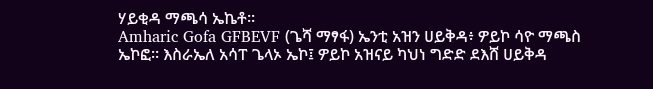ሃይቂዳ ማጫሳ ኤኬቶ።
Amharic Gofa GFBEVF (ጌሻ ማፃፋ) ኤንቲ አዝን ሀይቅዳ፥ ዎይኮ ሳዮ ማጫስ ኤኮፎ። እስራኤለ አሳፐ ጌላኦ ኤኮ፤ ዎይኮ አዝናይ ካህነ ግድድ ደእሸ ሀይቅዳ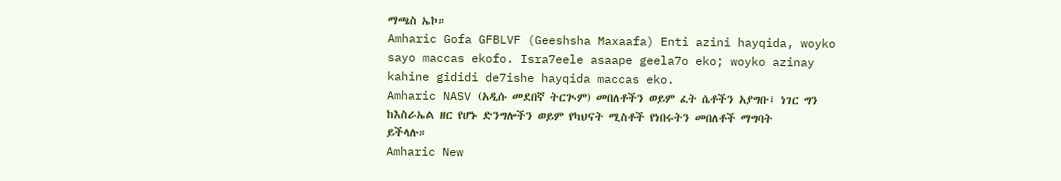ማጫስ ኤኮ።
Amharic Gofa GFBLVF (Geeshsha Maxaafa) Enti azini hayqida, woyko sayo maccas ekofo. Isra7eele asaape geela7o eko; woyko azinay kahine gididi de7ishe hayqida maccas eko.
Amharic NASV (አዲሱ መደበኛ ትርጒም) መበለቶችን ወይም ፈት ሴቶችን አያግቡ፤ ነገር ግን ከእስራኤል ዘር የሆኑ ድንግሎችን ወይም የካህናት ሚስቶች የነበሩትን መበለቶች ማግባት ይችላሉ።
Amharic New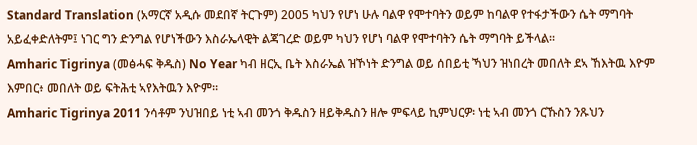Standard Translation (አማርኛ አዲሱ መደበኛ ትርጉም) 2005 ካህን የሆነ ሁሉ ባልዋ የሞተባትን ወይም ከባልዋ የተፋታችውን ሴት ማግባት አይፈቀድለትም፤ ነገር ግን ድንግል የሆነችውን እስራኤላዊት ልጃገረድ ወይም ካህን የሆነ ባልዋ የሞተባትን ሴት ማግባት ይችላል።
Amharic Tigrinya (መፅሓፍ ቅዱስ) No Year ካብ ዘርኢ ቤት እስራኤል ዝኾነት ድንግል ወይ ሰበይቲ ኻህን ዝነበረት መበለት ደኣ ኸእትዉ እዮም እምበር፥ መበለት ወይ ፍትሕቲ ኣየእትዉን እዮም።
Amharic Tigrinya 2011 ንሳቶም ንህዝበይ ነቲ ኣብ መንጎ ቅዱስን ዘይቅዱስን ዘሎ ምፍላይ ኪምህርዎ፡ ነቲ ኣብ መንጎ ርኹስን ንጹህን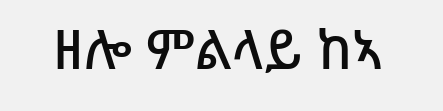ዘሎ ምልላይ ከኣ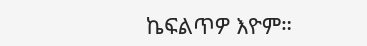ኬፍልጥዎ እዮም።